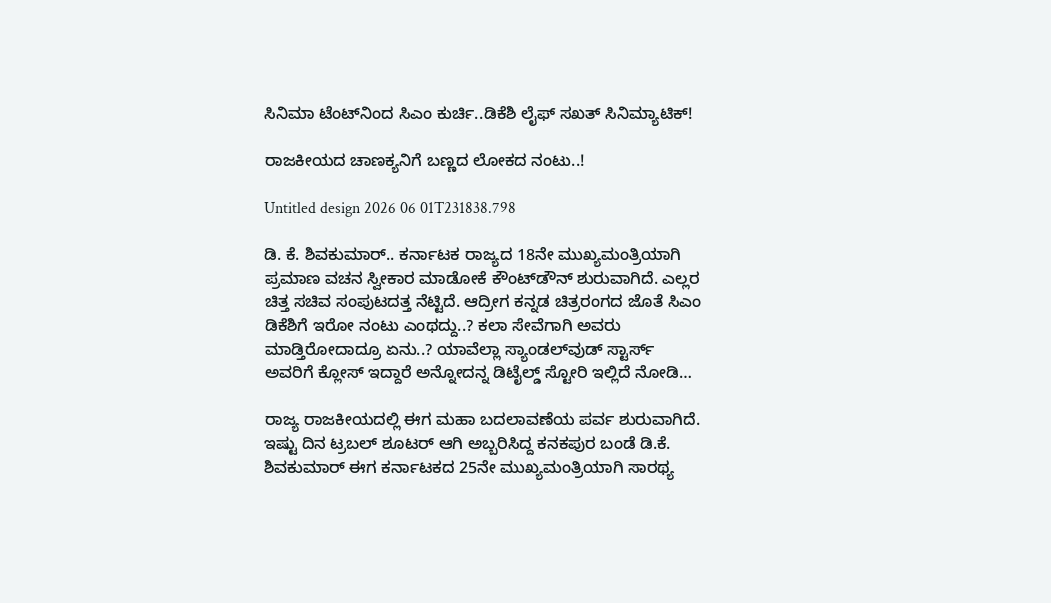ಸಿನಿಮಾ ಟೆಂಟ್‌ನಿಂದ ಸಿಎಂ ಕುರ್ಚಿ..ಡಿಕೆಶಿ ಲೈಫ್ ಸಖತ್ ಸಿನಿಮ್ಯಾಟಿಕ್!

ರಾಜಕೀಯದ ಚಾಣಕ್ಯನಿಗೆ ಬಣ್ಣದ ಲೋಕದ ನಂಟು..!

Untitled design 2026 06 01T231838.798

ಡಿ. ಕೆ. ಶಿವಕುಮಾರ್.. ಕರ್ನಾಟಕ ರಾಜ್ಯದ 18ನೇ ಮುಖ್ಯಮಂತ್ರಿಯಾಗಿ ಪ್ರಮಾಣ ವಚನ ಸ್ವೀಕಾರ ಮಾಡೋಕೆ ಕೌಂಟ್‌ಡೌನ್ ಶುರುವಾಗಿದೆ. ಎಲ್ಲರ ಚಿತ್ತ ಸಚಿವ ಸಂಪುಟದತ್ತ ನೆಟ್ಟಿದೆ. ಆದ್ರೀಗ ಕನ್ನಡ ಚಿತ್ರರಂಗದ ಜೊತೆ ಸಿಎಂ ಡಿಕೆಶಿಗೆ ಇರೋ ನಂಟು ಎಂಥದ್ದು..? ಕಲಾ ಸೇವೆಗಾಗಿ ಅವರು ಮಾಡ್ತಿರೋದಾದ್ರೂ ಏನು..? ಯಾವೆಲ್ಲಾ ಸ್ಯಾಂಡಲ್‌ವುಡ್ ಸ್ಟಾರ್ಸ್ ಅವರಿಗೆ ಕ್ಲೋಸ್ ಇದ್ದಾರೆ ಅನ್ನೋದನ್ನ ಡಿಟೈಲ್ಡ್ ಸ್ಟೋರಿ ಇಲ್ಲಿದೆ ನೋಡಿ…

ರಾಜ್ಯ ರಾಜಕೀಯದಲ್ಲಿ ಈಗ ಮಹಾ ಬದಲಾವಣೆಯ ಪರ್ವ ಶುರುವಾಗಿದೆ. ಇಷ್ಟು ದಿನ ಟ್ರಬಲ್ ಶೂಟರ್ ಆಗಿ ಅಬ್ಬರಿಸಿದ್ದ ಕನಕಪುರ ಬಂಡೆ ಡಿ.ಕೆ. ಶಿವಕುಮಾರ್ ಈಗ ಕರ್ನಾಟಕದ 25ನೇ ಮುಖ್ಯಮಂತ್ರಿಯಾಗಿ ಸಾರಥ್ಯ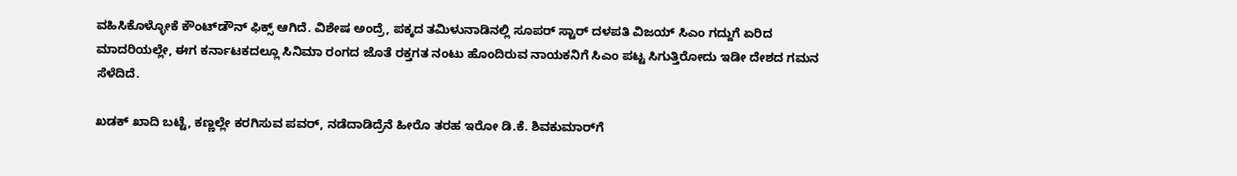ವಹಿಸಿಕೊಳ್ಳೋಕೆ ಕೌಂಟ್‌ಡೌನ್ ಫಿಕ್ಸ್ ಆಗಿದೆ. ವಿಶೇಷ ಅಂದ್ರೆ, ಪಕ್ಕದ ತಮಿಳುನಾಡಿನಲ್ಲಿ ಸೂಪರ್ ಸ್ಟಾರ್ ದಳಪತಿ ವಿಜಯ್ ಸಿಎಂ ಗದ್ದುಗೆ ಏರಿದ ಮಾದರಿಯಲ್ಲೇ, ಈಗ ಕರ್ನಾಟಕದಲ್ಲೂ ಸಿನಿಮಾ ರಂಗದ ಜೊತೆ ರಕ್ತಗತ ನಂಟು ಹೊಂದಿರುವ ನಾಯಕನಿಗೆ ಸಿಎಂ ಪಟ್ಟ ಸಿಗುತ್ತಿರೋದು ಇಡೀ ದೇಶದ ಗಮನ ಸೆಳೆದಿದೆ.

ಖಡಕ್ ಖಾದಿ ಬಟ್ಟೆ, ಕಣ್ಣಲ್ಲೇ ಕರಗಿಸುವ ಪವರ್, ನಡೆದಾಡಿದ್ರೆನೆ ಹೀರೊ ತರಹ ಇರೋ ಡಿ.ಕೆ. ಶಿವಕುಮಾರ್‌ಗೆ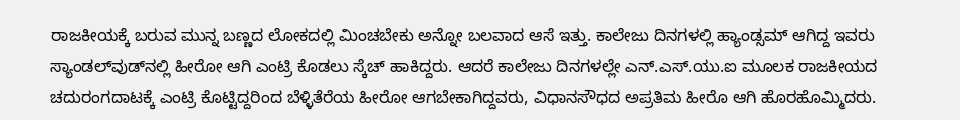ರಾಜಕೀಯಕ್ಕೆ ಬರುವ ಮುನ್ನ ಬಣ್ಣದ ಲೋಕದಲ್ಲಿ ಮಿಂಚಬೇಕು ಅನ್ನೋ ಬಲವಾದ ಆಸೆ ಇತ್ತು. ಕಾಲೇಜು ದಿನಗಳಲ್ಲಿ ಹ್ಯಾಂಡ್ಸಮ್ ಆಗಿದ್ದ ಇವರು ಸ್ಯಾಂಡಲ್‌ವುಡ್‌ನಲ್ಲಿ ಹೀರೋ ಆಗಿ ಎಂಟ್ರಿ ಕೊಡಲು ಸ್ಕೆಚ್ ಹಾಕಿದ್ದರು. ಆದರೆ ಕಾಲೇಜು ದಿನಗಳಲ್ಲೇ ಎನ್.ಎಸ್.ಯು.ಐ ಮೂಲಕ ರಾಜಕೀಯದ ಚದುರಂಗದಾಟಕ್ಕೆ ಎಂಟ್ರಿ ಕೊಟ್ಟಿದ್ದರಿಂದ ಬೆಳ್ಳಿತೆರೆಯ ಹೀರೋ ಆಗಬೇಕಾಗಿದ್ದವರು, ವಿಧಾನಸೌಧದ ಅಪ್ರತಿಮ ಹೀರೊ ಆಗಿ ಹೊರಹೊಮ್ಮಿದರು.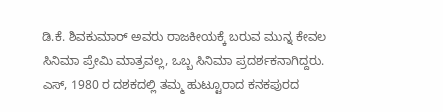ಡಿ.ಕೆ. ಶಿವಕುಮಾರ್ ಅವರು ರಾಜಕೀಯಕ್ಕೆ ಬರುವ ಮುನ್ನ ಕೇವಲ ಸಿನಿಮಾ ಪ್ರೇಮಿ ಮಾತ್ರವಲ್ಲ, ಒಬ್ಬ ಸಿನಿಮಾ ಪ್ರದರ್ಶಕನಾಗಿದ್ದರು. ಎಸ್, 1980 ರ ದಶಕದಲ್ಲಿ ತಮ್ಮ ಹುಟ್ಟೂರಾದ ಕನಕಪುರದ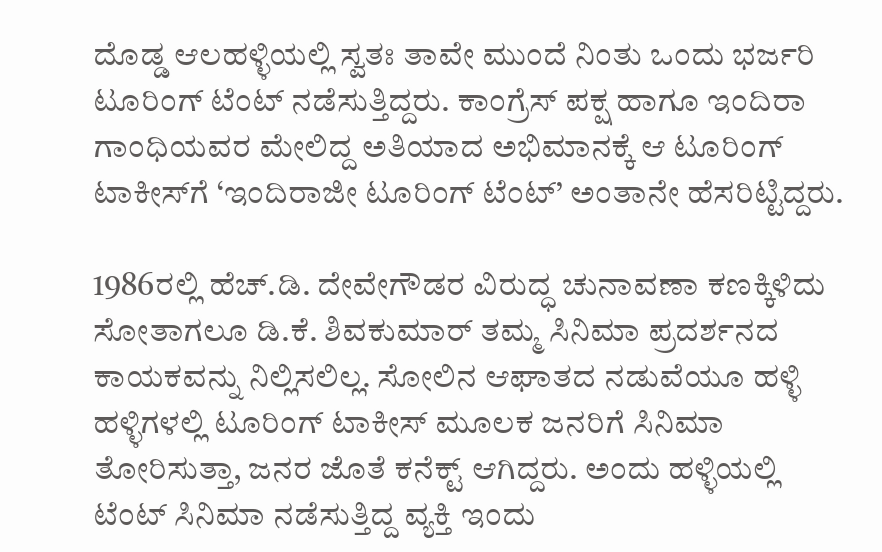ದೊಡ್ಡ ಆಲಹಳ್ಳಿಯಲ್ಲಿ ಸ್ವತಃ ತಾವೇ ಮುಂದೆ ನಿಂತು ಒಂದು ಭರ್ಜರಿ ಟೂರಿಂಗ್ ಟೆಂಟ್ ನಡೆಸುತ್ತಿದ್ದರು. ಕಾಂಗ್ರೆಸ್ ಪಕ್ಷ ಹಾಗೂ ಇಂದಿರಾ ಗಾಂಧಿಯವರ ಮೇಲಿದ್ದ ಅತಿಯಾದ ಅಭಿಮಾನಕ್ಕೆ ಆ ಟೂರಿಂಗ್ ಟಾಕೀಸ್‌ಗೆ ‘ಇಂದಿರಾಜೀ ಟೂರಿಂಗ್ ಟೆಂಟ್’ ಅಂತಾನೇ ಹೆಸರಿಟ್ಟಿದ್ದರು.

1986ರಲ್ಲಿ ಹೆಚ್.ಡಿ. ದೇವೇಗೌಡರ ವಿರುದ್ಧ ಚುನಾವಣಾ ಕಣಕ್ಕಿಳಿದು ಸೋತಾಗಲೂ ಡಿ.ಕೆ. ಶಿವಕುಮಾರ್ ತಮ್ಮ ಸಿನಿಮಾ ಪ್ರದರ್ಶನದ ಕಾಯಕವನ್ನು ನಿಲ್ಲಿಸಲಿಲ್ಲ. ಸೋಲಿನ ಆಘಾತದ ನಡುವೆಯೂ ಹಳ್ಳಿ ಹಳ್ಳಿಗಳಲ್ಲಿ ಟೂರಿಂಗ್ ಟಾಕೀಸ್ ಮೂಲಕ ಜನರಿಗೆ ಸಿನಿಮಾ ತೋರಿಸುತ್ತಾ, ಜನರ ಜೊತೆ ಕನೆಕ್ಟ್ ಆಗಿದ್ದರು. ಅಂದು ಹಳ್ಳಿಯಲ್ಲಿ ಟೆಂಟ್ ಸಿನಿಮಾ ನಡೆಸುತ್ತಿದ್ದ ವ್ಯಕ್ತಿ ಇಂದು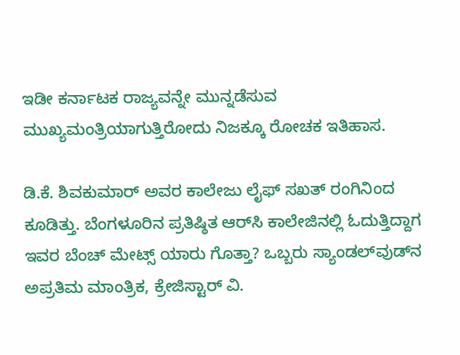ಇಡೀ ಕರ್ನಾಟಕ ರಾಜ್ಯವನ್ನೇ ಮುನ್ನಡೆಸುವ ಮುಖ್ಯಮಂತ್ರಿಯಾಗುತ್ತಿರೋದು ನಿಜಕ್ಕೂ ರೋಚಕ ಇತಿಹಾಸ.

ಡಿ.ಕೆ. ಶಿವಕುಮಾರ್ ಅವರ ಕಾಲೇಜು ಲೈಫ್ ಸಖತ್ ರಂಗಿನಿಂದ ಕೂಡಿತ್ತು. ಬೆಂಗಳೂರಿನ ಪ್ರತಿಷ್ಠಿತ ಆರ್‌ಸಿ ಕಾಲೇಜಿನಲ್ಲಿ ಓದುತ್ತಿದ್ದಾಗ ಇವರ ಬೆಂಚ್ ಮೇಟ್ಸ್ ಯಾರು ಗೊತ್ತಾ? ಒಬ್ಬರು ಸ್ಯಾಂಡಲ್‌ವುಡ್‌ನ ಅಪ್ರತಿಮ ಮಾಂತ್ರಿಕ, ಕ್ರೇಜಿಸ್ಟಾರ್ ವಿ.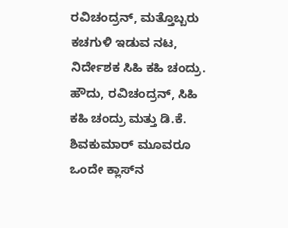ರವಿಚಂದ್ರನ್, ಮತ್ತೊಬ್ಬರು ಕಚಗುಳಿ ಇಡುವ ನಟ, ನಿರ್ದೇಶಕ ಸಿಹಿ ಕಹಿ ಚಂದ್ರು. ಹೌದು, ರವಿಚಂದ್ರನ್, ಸಿಹಿ ಕಹಿ ಚಂದ್ರು ಮತ್ತು ಡಿ.ಕೆ. ಶಿವಕುಮಾರ್ ಮೂವರೂ ಒಂದೇ ಕ್ಲಾಸ್‌ನ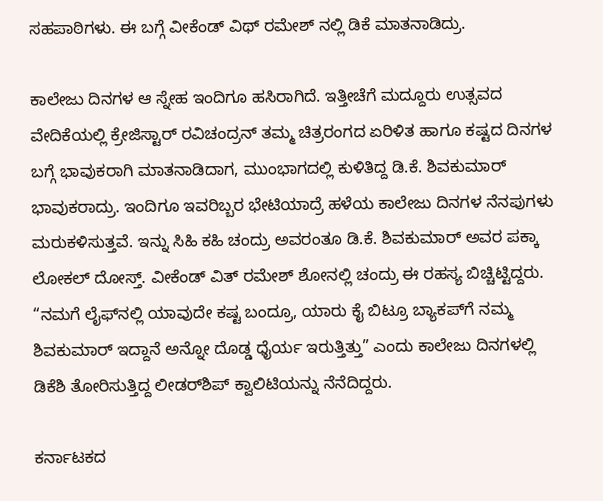ಸಹಪಾಠಿಗಳು. ಈ ಬಗ್ಗೆ ವೀಕೆಂಡ್ ವಿಥ್ ರಮೇಶ್ ನಲ್ಲಿ ಡಿಕೆ ಮಾತನಾಡಿದ್ರು.

ಕಾಲೇಜು ದಿನಗಳ ಆ ಸ್ನೇಹ ಇಂದಿಗೂ ಹಸಿರಾಗಿದೆ. ಇತ್ತೀಚೆಗೆ ಮದ್ದೂರು ಉತ್ಸವದ ವೇದಿಕೆಯಲ್ಲಿ ಕ್ರೇಜಿಸ್ಟಾರ್ ರವಿಚಂದ್ರನ್ ತಮ್ಮ ಚಿತ್ರರಂಗದ ಏರಿಳಿತ ಹಾಗೂ ಕಷ್ಟದ ದಿನಗಳ ಬಗ್ಗೆ ಭಾವುಕರಾಗಿ ಮಾತನಾಡಿದಾಗ, ಮುಂಭಾಗದಲ್ಲಿ ಕುಳಿತಿದ್ದ ಡಿ.ಕೆ. ಶಿವಕುಮಾರ್ ಭಾವುಕರಾದ್ರು. ಇಂದಿಗೂ ಇವರಿಬ್ಬರ ಭೇಟಿಯಾದ್ರೆ ಹಳೆಯ ಕಾಲೇಜು ದಿನಗಳ ನೆನಪುಗಳು ಮರುಕಳಿಸುತ್ತವೆ. ಇನ್ನು ಸಿಹಿ ಕಹಿ ಚಂದ್ರು ಅವರಂತೂ ಡಿ.ಕೆ. ಶಿವಕುಮಾರ್ ಅವರ ಪಕ್ಕಾ ಲೋಕಲ್ ದೋಸ್ತ್. ವೀಕೆಂಡ್ ವಿತ್ ರಮೇಶ್ ಶೋನಲ್ಲಿ ಚಂದ್ರು ಈ ರಹಸ್ಯ ಬಿಚ್ಚಿಟ್ಟಿದ್ದರು. “ನಮಗೆ ಲೈಫ್‌ನಲ್ಲಿ ಯಾವುದೇ ಕಷ್ಟ ಬಂದ್ರೂ, ಯಾರು ಕೈ ಬಿಟ್ರೂ ಬ್ಯಾಕಪ್‌ಗೆ ನಮ್ಮ ಶಿವಕುಮಾರ್ ಇದ್ದಾನೆ ಅನ್ನೋ ದೊಡ್ಡ ಧೈರ್ಯ ಇರುತ್ತಿತ್ತು” ಎಂದು ಕಾಲೇಜು ದಿನಗಳಲ್ಲಿ ಡಿಕೆಶಿ ತೋರಿಸುತ್ತಿದ್ದ ಲೀಡರ್‌ಶಿಪ್ ಕ್ವಾಲಿಟಿಯನ್ನು ನೆನೆದಿದ್ದರು.

ಕರ್ನಾಟಕದ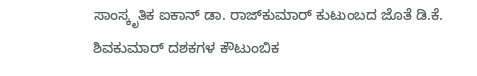ಸಾಂಸ್ಕೃತಿಕ ಐಕಾನ್ ಡಾ. ರಾಜ್‌ಕುಮಾರ್ ಕುಟುಂಬದ ಜೊತೆ ಡಿ.ಕೆ. ಶಿವಕುಮಾರ್ ದಶಕಗಳ ಕೌಟುಂಬಿಕ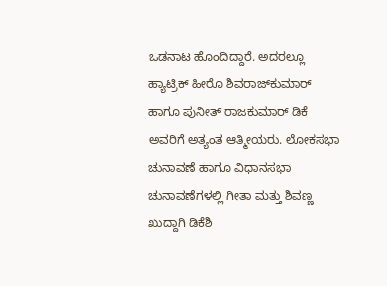ಒಡನಾಟ ಹೊಂದಿದ್ದಾರೆ. ಅದರಲ್ಲೂ ಹ್ಯಾಟ್ರಿಕ್ ಹೀರೊ ಶಿವರಾಜ್‌ಕುಮಾರ್ ಹಾಗೂ ಪುನೀತ್ ರಾಜಕುಮಾರ್ ಡಿಕೆ ಅವರಿಗೆ ಅತ್ಯಂತ ಆತ್ಮೀಯರು. ಲೋಕಸಭಾ ಚುನಾವಣೆ ಹಾಗೂ ವಿಧಾನಸಭಾ ಚುನಾವಣೆಗಳಲ್ಲಿ ಗೀತಾ ಮತ್ತು ಶಿವಣ್ಣ ಖುದ್ದಾಗಿ ಡಿಕೆಶಿ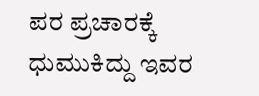ಪರ ಪ್ರಚಾರಕ್ಕೆ ಧುಮುಕಿದ್ದು ಇವರ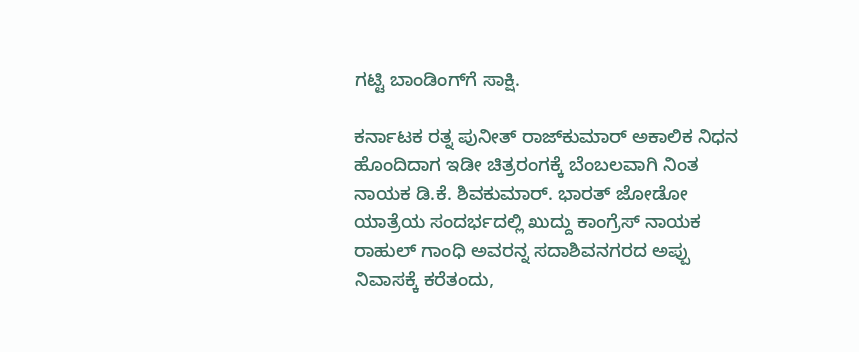ಗಟ್ಟಿ ಬಾಂಡಿಂಗ್‌ಗೆ ಸಾಕ್ಷಿ.

ಕರ್ನಾಟಕ ರತ್ನ ಪುನೀತ್ ರಾಜ್‌ಕುಮಾರ್ ಅಕಾಲಿಕ ನಿಧನ ಹೊಂದಿದಾಗ ಇಡೀ ಚಿತ್ರರಂಗಕ್ಕೆ ಬೆಂಬಲವಾಗಿ ನಿಂತ ನಾಯಕ ಡಿ.ಕೆ. ಶಿವಕುಮಾರ್. ಭಾರತ್ ಜೋಡೋ ಯಾತ್ರೆಯ ಸಂದರ್ಭದಲ್ಲಿ ಖುದ್ದು ಕಾಂಗ್ರೆಸ್ ನಾಯಕ ರಾಹುಲ್ ಗಾಂಧಿ ಅವರನ್ನ ಸದಾಶಿವನಗರದ ಅಪ್ಪು ನಿವಾಸಕ್ಕೆ ಕರೆತಂದು,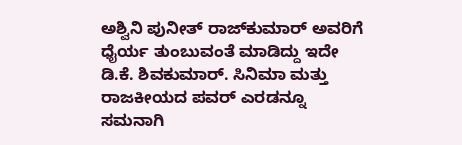ಅಶ್ವಿನಿ ಪುನೀತ್ ರಾಜ್‌ಕುಮಾರ್ ಅವರಿಗೆ ಧೈರ್ಯ ತುಂಬುವಂತೆ ಮಾಡಿದ್ದು ಇದೇ ಡಿ.ಕೆ. ಶಿವಕುಮಾರ್. ಸಿನಿಮಾ ಮತ್ತು ರಾಜಕೀಯದ ಪವರ್ ಎರಡನ್ನೂ ಸಮನಾಗಿ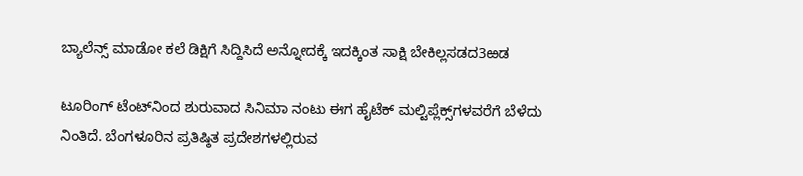ಬ್ಯಾಲೆನ್ಸ್ ಮಾಡೋ ಕಲೆ ಡಿಕ್ಷಿಗೆ ಸಿದ್ದಿಸಿದೆ ಅನ್ನೋದಕ್ಕೆ ಇದಕ್ಕಿಂತ ಸಾಕ್ಷಿ ಬೇಕಿಲ್ಲಸಡದ3ಱಡ

ಟೂರಿಂಗ್ ಟೆಂಟ್‌ನಿಂದ ಶುರುವಾದ ಸಿನಿಮಾ ನಂಟು ಈಗ ಹೈಟೆಕ್ ಮಲ್ಟಿಪ್ಲೆಕ್ಸ್‌ಗಳವರೆಗೆ ಬೆಳೆದು ನಿಂತಿದೆ. ಬೆಂಗಳೂರಿನ ಪ್ರತಿಷ್ಠಿತ ಪ್ರದೇಶಗಳಲ್ಲಿರುವ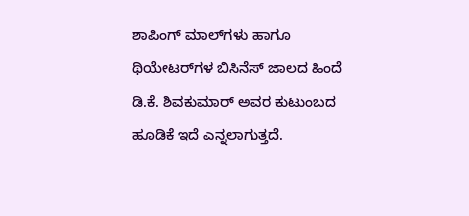ಶಾಪಿಂಗ್ ಮಾಲ್‌ಗಳು ಹಾಗೂ ಥಿಯೇಟರ್‌ಗಳ ಬಿಸಿನೆಸ್ ಜಾಲದ ಹಿಂದೆ ಡಿ.ಕೆ. ಶಿವಕುಮಾರ್ ಅವರ ಕುಟುಂಬದ ಹೂಡಿಕೆ ಇದೆ ಎನ್ನಲಾಗುತ್ತದೆ.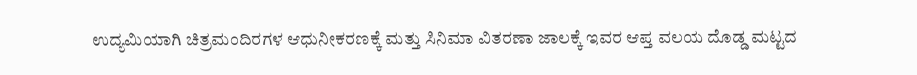ಉದ್ಯಮಿಯಾಗಿ ಚಿತ್ರಮಂದಿರಗಳ ಆಧುನೀಕರಣಕ್ಕೆ ಮತ್ತು ಸಿನಿಮಾ ವಿತರಣಾ ಜಾಲಕ್ಕೆ ಇವರ ಆಪ್ತ ವಲಯ ದೊಡ್ಡ ಮಟ್ಟದ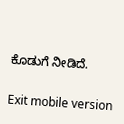ಕೊಡುಗೆ ನೀಡಿದೆ.

Exit mobile version